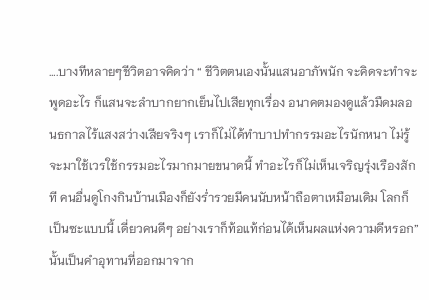….บางทีหลายๆชีวิตอาจคิดว่า “ ชีวิตตนเองนั้นแสนอาภัพนัก จะคิดจะทำจะพูดอะไร ก็แสนจะลำบากยากเย็นไปเสียทุกเรื่อง อนาคตมองดูแล้วมืดมลอนธกาลไร้แสงสว่างเสียจริงๆ เราก็ไม่ได้ทำบาปทำกรรมอะไรนักหนา ไม่รู้จะมาใช้เวรใช้กรรมอะไรมากมายขนาดนี้ ทำอะไรก็ไม่เห็นเจริญรุ่งเรืองสักที คนอื่นดูโกงกินบ้านเมืองก็ยังร่ำรวยมีคนนับหน้าถือตาเหมือนเดิม โลกก็เป็นซะแบบนี้ เดี่ยวคนดีๆ อย่างเราก็ท้อแท้ก่อนได้เห็นผลแห่งความดีหรอก” นั้นเป็นคำอุทานที่ออกมาจาก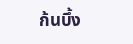ก้นบึ้ง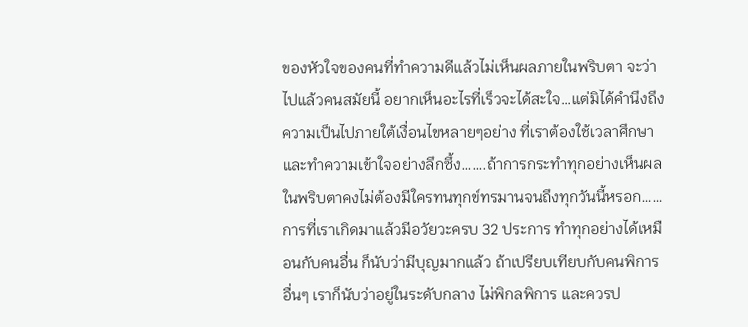ของหัวใจของคนที่ทำความดีแล้วไม่เห็นผลภายในพริบตา จะว่าไปแล้วคนสมัยนี้ อยากเห็นอะไรที่เร็วจะได้สะใจ…แต่มิได้คำนึงถึงความเป็นไปภายใต้เงื่อนไขหลายๆอย่าง ที่เราต้องใช้เวลาศึกษาและทำความเข้าใจอย่างลึกซึ้ง…….ถ้าการกระทำทุกอย่างเห็นผลในพริบตาคงไม่ต้องมีใครทนทุกข์ทรมานจนถึงทุกวันนี้หรอก……การที่เราเกิดมาแล้วมีอวัยวะครบ 32 ประการ ทำทุกอย่างได้เหมือนกับคนอื่น ก็นับว่ามีบุญมากแล้ว ถ้าเปรียบเทียบกับคนพิการอื่นๆ เราก็นับว่าอยู่ในระดับกลาง ไม่พิกลพิการ และควรป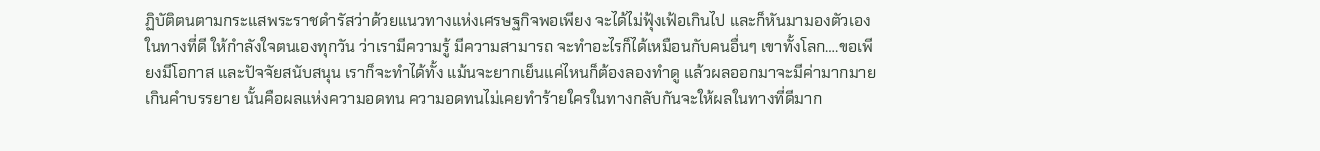ฏิบัติตนตามกระแสพระราชดำรัสว่าด้วยแนวทางแห่งเศรษฐกิจพอเพียง จะได้ไม่ฟุ้งเฟ้อเกินไป และก็หันมามองตัวเองในทางที่ดี ให้กำลังใจตนเองทุกวัน ว่าเรามีความรู้ มีความสามารถ จะทำอะไรก็ได้เหมือนกับคนอื่นๆ เขาทั้งโลก….ขอเพียงมีโอกาส และปัจจัยสนับสนุน เราก็จะทำได้ทั้ง แม้นจะยากเย็นแค่ไหนก็ต้องลองทำดู แล้วผลออกมาจะมีค่ามากมายเกินคำบรรยาย นั้นคือผลแห่งความอดทน ความอดทนไม่เคยทำร้ายใครในทางกลับกันจะให้ผลในทางที่ดีมาก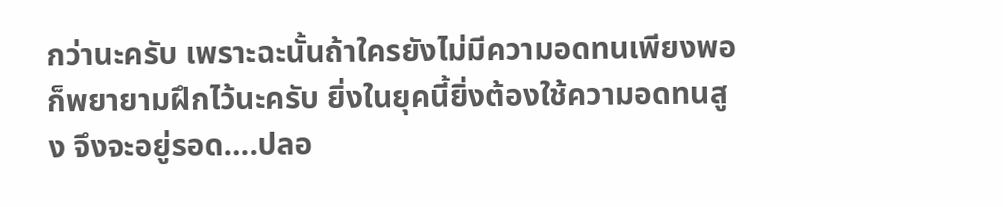กว่านะครับ เพราะฉะนั้นถ้าใครยังไม่มีความอดทนเพียงพอก็พยายามฝึกไว้นะครับ ยิ่งในยุคนี้ยิ่งต้องใช้ความอดทนสูง จึงจะอยู่รอด….ปลอ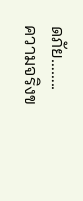ดภัย……..
ความจริงข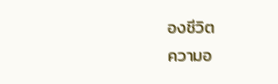องชีวิต
ความอ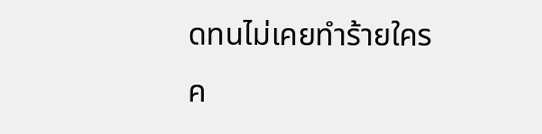ดทนไม่เคยทำร้ายใคร
ค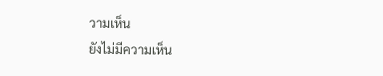วามเห็น
ยังไม่มีความเห็น